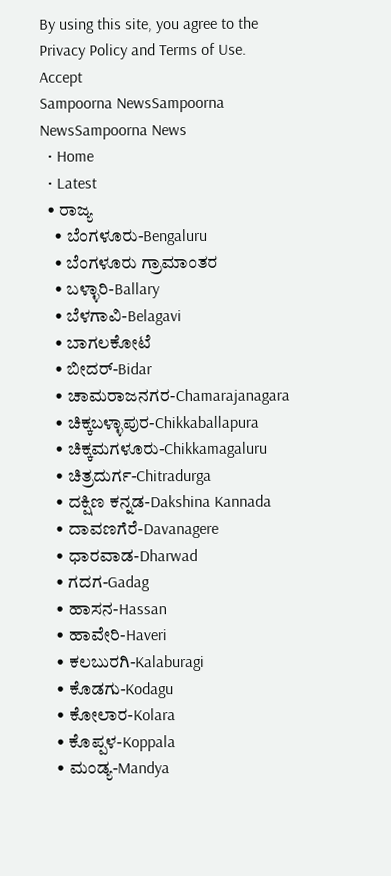By using this site, you agree to the Privacy Policy and Terms of Use.
Accept
Sampoorna NewsSampoorna NewsSampoorna News
  • Home
  • Latest
  • ರಾಜ್ಯ
    • ಬೆಂಗಳೂರು-Bengaluru
    • ಬೆಂಗಳೂರು ಗ್ರಾಮಾಂತರ
    • ಬಳ್ಳಾರಿ-Ballary
    • ಬೆಳಗಾವಿ-Belagavi
    • ಬಾಗಲಕೋಟೆ
    • ಬೀದರ್-Bidar
    • ಚಾಮರಾಜನಗರ-Chamarajanagara
    • ಚಿಕ್ಕಬಳ್ಳಾಪುರ-Chikkaballapura
    • ಚಿಕ್ಕಮಗಳೂರು-Chikkamagaluru
    • ಚಿತ್ರದುರ್ಗ-Chitradurga
    • ದಕ್ಷಿಣ ಕನ್ನಡ-Dakshina Kannada
    • ದಾವಣಗೆರೆ-Davanagere
    • ಧಾರವಾಡ-Dharwad
    • ಗದಗ-Gadag
    • ಹಾಸನ-Hassan
    • ಹಾವೇರಿ-Haveri
    • ಕಲಬುರಗಿ-Kalaburagi
    • ಕೊಡಗು-Kodagu
    • ಕೋಲಾರ-Kolara
    • ಕೊಪ್ಪಳ-Koppala
    • ಮಂಡ್ಯ-Mandya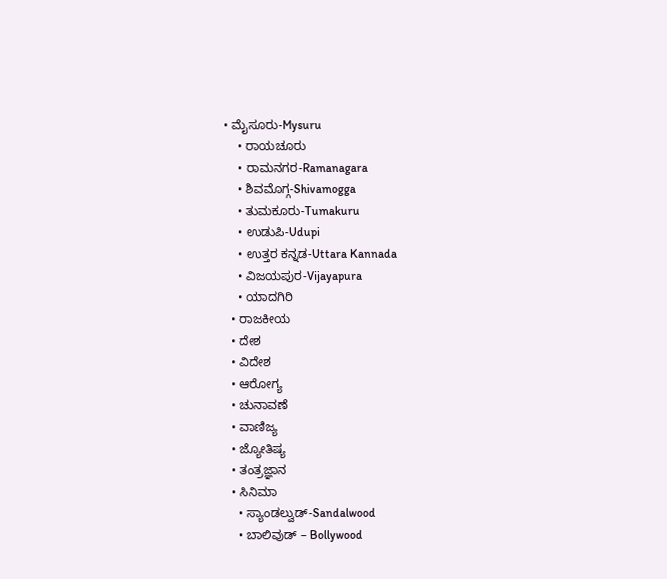• ಮೈಸೂರು-Mysuru
    • ರಾಯಚೂರು
    • ರಾಮನಗರ-Ramanagara
    • ಶಿವಮೊಗ್ಗ-Shivamogga
    • ತುಮಕೂರು-Tumakuru
    • ಉಡುಪಿ-Udupi
    • ಉತ್ತರ ಕನ್ನಡ-Uttara Kannada
    • ವಿಜಯಪುರ-Vijayapura
    • ಯಾದಗಿರಿ
  • ರಾಜಕೀಯ
  • ದೇಶ
  • ವಿದೇಶ
  • ಆರೋಗ್ಯ
  • ಚುನಾವಣೆ
  • ವಾಣಿಜ್ಯ
  • ಜ್ಯೋತಿಷ್ಯ
  • ತಂತ್ರಜ್ಞಾನ
  • ಸಿನಿಮಾ
    • ಸ್ಯಾಂಡಲ್ವುಡ್-Sandalwood
    • ಬಾಲಿವುಡ್ – Bollywood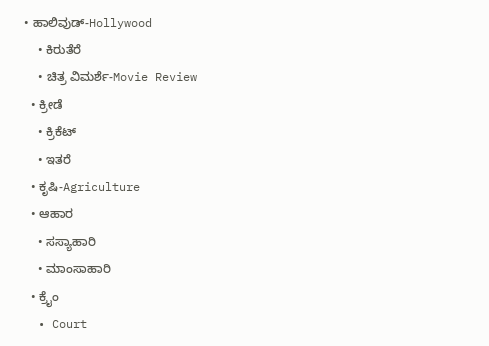• ಹಾಲಿವುಡ್-Hollywood
    • ಕಿರುತೆರೆ
    • ಚಿತ್ರ ವಿಮರ್ಶೆ-Movie Review
  • ಕ್ರೀಡೆ
    • ಕ್ರಿಕೆಟ್
    • ಇತರೆ
  • ಕೃಷಿ-Agriculture
  • ಆಹಾರ
    • ಸಸ್ಯಾಹಾರಿ
    • ಮಾಂಸಾಹಾರಿ
  • ಕ್ರೈಂ
  • Court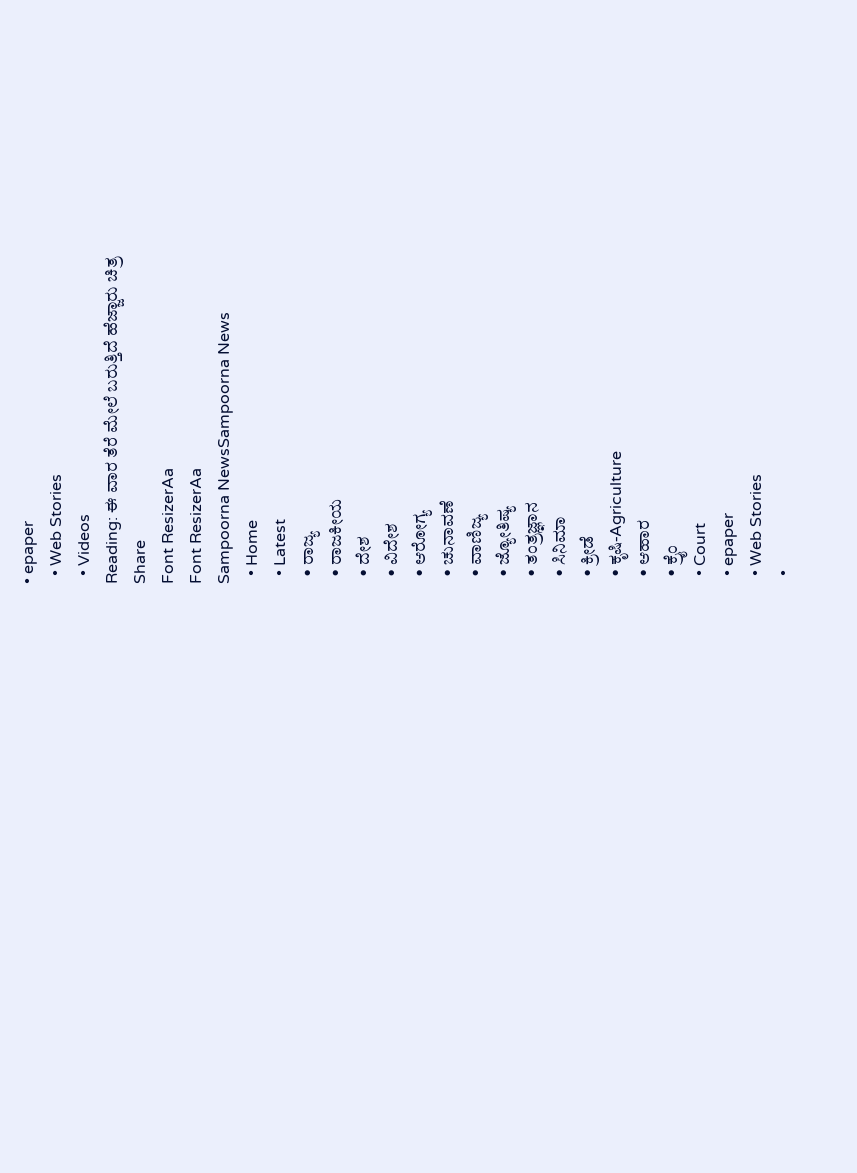• epaper
  • Web Stories
  • Videos
Reading: ಈ ವಾರ ತೆರೆ ಮೇಲೆ ಬರುತ್ತಿದೆ ಹೆಜ್ಜಾರು ಚಿತ್ರ
Share
Font ResizerAa
Font ResizerAa
Sampoorna NewsSampoorna News
  • Home
  • Latest
  • ರಾಜ್ಯ
  • ರಾಜಕೀಯ
  • ದೇಶ
  • ವಿದೇಶ
  • ಆರೋಗ್ಯ
  • ಚುನಾವಣೆ
  • ವಾಣಿಜ್ಯ
  • ಜ್ಯೋತಿಷ್ಯ
  • ತಂತ್ರಜ್ಞಾನ
  • ಸಿನಿಮಾ
  • ಕ್ರೀಡೆ
  • ಕೃಷಿ-Agriculture
  • ಆಹಾರ
  • ಕ್ರೈಂ
  • Court
  • epaper
  • Web Stories
  •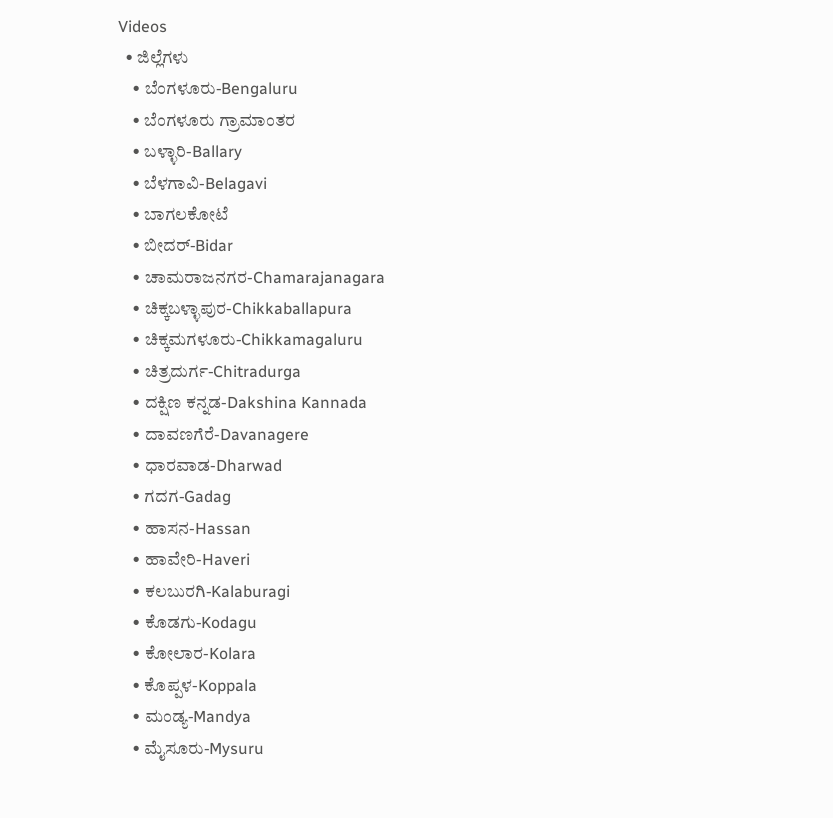Videos
  • ಜಿಲ್ಲೆಗಳು
    • ಬೆಂಗಳೂರು-Bengaluru
    • ಬೆಂಗಳೂರು ಗ್ರಾಮಾಂತರ
    • ಬಳ್ಳಾರಿ-Ballary
    • ಬೆಳಗಾವಿ-Belagavi
    • ಬಾಗಲಕೋಟೆ
    • ಬೀದರ್-Bidar
    • ಚಾಮರಾಜನಗರ-Chamarajanagara
    • ಚಿಕ್ಕಬಳ್ಳಾಪುರ-Chikkaballapura
    • ಚಿಕ್ಕಮಗಳೂರು-Chikkamagaluru
    • ಚಿತ್ರದುರ್ಗ-Chitradurga
    • ದಕ್ಷಿಣ ಕನ್ನಡ-Dakshina Kannada
    • ದಾವಣಗೆರೆ-Davanagere
    • ಧಾರವಾಡ-Dharwad
    • ಗದಗ-Gadag
    • ಹಾಸನ-Hassan
    • ಹಾವೇರಿ-Haveri
    • ಕಲಬುರಗಿ-Kalaburagi
    • ಕೊಡಗು-Kodagu
    • ಕೋಲಾರ-Kolara
    • ಕೊಪ್ಪಳ-Koppala
    • ಮಂಡ್ಯ-Mandya
    • ಮೈಸೂರು-Mysuru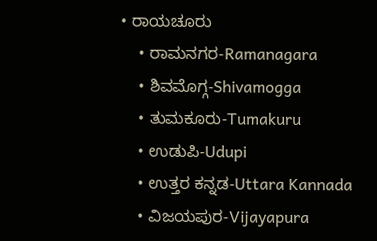• ರಾಯಚೂರು
    • ರಾಮನಗರ-Ramanagara
    • ಶಿವಮೊಗ್ಗ-Shivamogga
    • ತುಮಕೂರು-Tumakuru
    • ಉಡುಪಿ-Udupi
    • ಉತ್ತರ ಕನ್ನಡ-Uttara Kannada
    • ವಿಜಯಪುರ-Vijayapura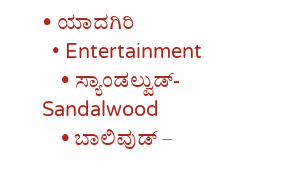• ಯಾದಗಿರಿ
  • Entertainment
    • ಸ್ಯಾಂಡಲ್ವುಡ್-Sandalwood
    • ಬಾಲಿವುಡ್ –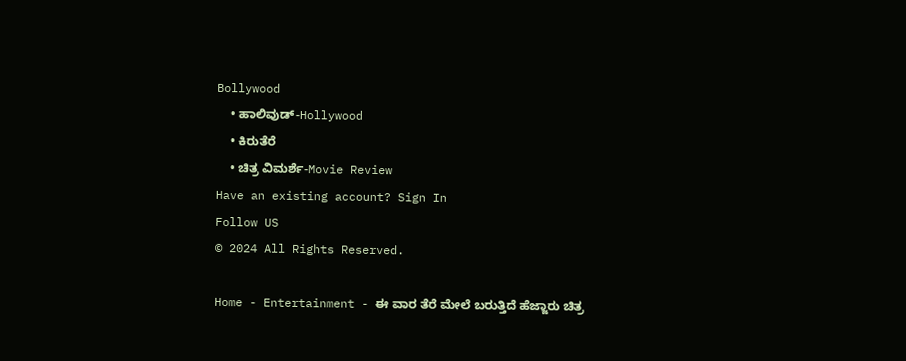Bollywood
    • ಹಾಲಿವುಡ್-Hollywood
    • ಕಿರುತೆರೆ
    • ಚಿತ್ರ ವಿಮರ್ಶೆ-Movie Review
Have an existing account? Sign In
Follow US
© 2024 All Rights Reserved.

Home - Entertainment - ಈ ವಾರ ತೆರೆ ಮೇಲೆ ಬರುತ್ತಿದೆ ಹೆಜ್ಜಾರು ಚಿತ್ರ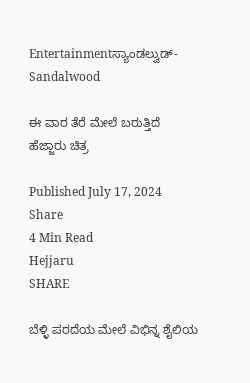Entertainmentಸ್ಯಾಂಡಲ್ವುಡ್-Sandalwood

ಈ ವಾರ ತೆರೆ ಮೇಲೆ ಬರುತ್ತಿದೆ ಹೆಜ್ಜಾರು ಚಿತ್ರ

Published July 17, 2024
Share
4 Min Read
Hejjaru
SHARE

ಬೆಳ್ಳಿ ಪರದೆಯ ಮೇಲೆ ವಿಭಿನ್ನ ಶೈಲಿಯ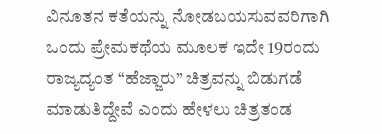ವಿನೂತನ ಕತೆಯನ್ನು ನೋಡಬಯಸುವವರಿಗಾಗಿ ಒಂದು ಪ್ರೇಮಕಥೆಯ ಮೂಲಕ ಇದೇ 19ರಂದು ರಾಜ್ಯದ್ಯಂತ “ಹೆಜ್ಜಾರು” ಚಿತ್ರವನ್ನು ಬಿಡುಗಡೆ ಮಾಡುತಿದ್ದೇವೆ ಎಂದು ಹೇಳಲು ಚಿತ್ರತಂಡ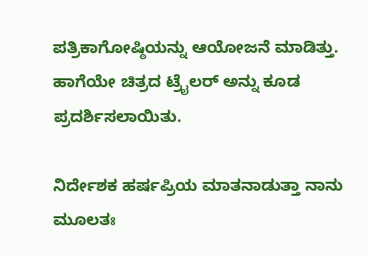ಪತ್ರಿಕಾಗೋಷ್ಠಿಯನ್ನು ಆಯೋಜನೆ ಮಾಡಿತ್ತು. ಹಾಗೆಯೇ ಚಿತ್ರದ ಟ್ರೈಲರ್ ಅನ್ನು ಕೂಡ ಪ್ರದರ್ಶಿಸಲಾಯಿತು.

ನಿರ್ದೇಶಕ ಹರ್ಷಪ್ರಿಯ ಮಾತನಾಡುತ್ತಾ ನಾನು ಮೂಲತಃ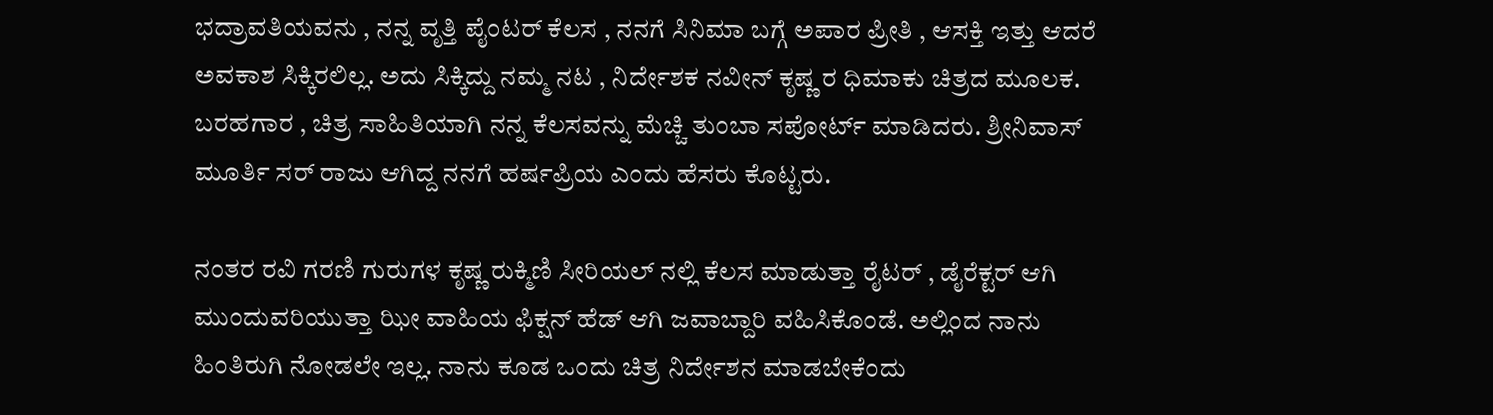ಭದ್ರಾವತಿಯವನು , ನನ್ನ ವೃತ್ತಿ ಪೈಂಟರ್ ಕೆಲಸ , ನನಗೆ ಸಿನಿಮಾ ಬಗ್ಗೆ ಅಪಾರ ಪ್ರೀತಿ , ಆಸಕ್ತಿ ಇತ್ತು ಆದರೆ ಅವಕಾಶ ಸಿಕ್ಕಿರಲಿಲ್ಲ. ಅದು ಸಿಕ್ಕಿದ್ದು ನಮ್ಮ ನಟ , ನಿರ್ದೇಶಕ ನವೀನ್ ಕೃಷ್ಣ ರ ಧಿಮಾಕು ಚಿತ್ರದ ಮೂಲಕ. ಬರಹಗಾರ , ಚಿತ್ರ ಸಾಹಿತಿಯಾಗಿ ನನ್ನ ಕೆಲಸವನ್ನು ಮೆಚ್ಚಿ ತುಂಬಾ ಸಪೋರ್ಟ್ ಮಾಡಿದರು. ಶ್ರೀನಿವಾಸ್ ಮೂರ್ತಿ ಸರ್ ರಾಜು ಆಗಿದ್ದ ನನಗೆ ಹರ್ಷಪ್ರಿಯ ಎಂದು ಹೆಸರು ಕೊಟ್ಟರು.

ನಂತರ ರವಿ ಗರಣಿ ಗುರುಗಳ ಕೃಷ್ಣ ರುಕ್ಮಿಣಿ ಸೀರಿಯಲ್ ನಲ್ಲಿ ಕೆಲಸ ಮಾಡುತ್ತಾ ರೈಟರ್ , ಡೈರೆಕ್ಟರ್ ಆಗಿ ಮುಂದುವರಿಯುತ್ತಾ ಝೀ ವಾಹಿಯ ಫಿಕ್ಷನ್ ಹೆಡ್ ಆಗಿ ಜವಾಬ್ದಾರಿ ವಹಿಸಿಕೊಂಡೆ. ಅಲ್ಲಿಂದ ನಾನು ಹಿಂತಿರುಗಿ ನೋಡಲೇ ಇಲ್ಲ. ನಾನು ಕೂಡ ಒಂದು ಚಿತ್ರ ನಿರ್ದೇಶನ ಮಾಡಬೇಕೆಂದು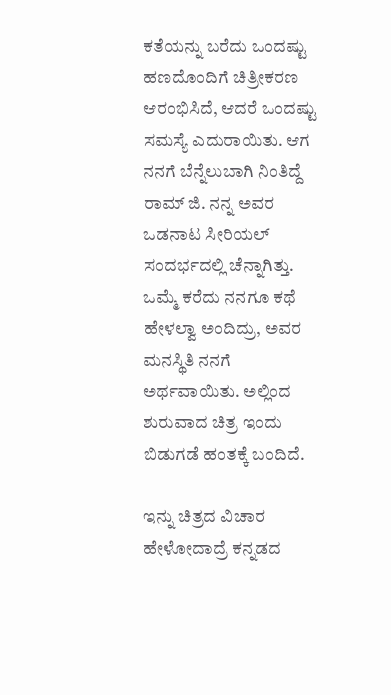ಕತೆಯನ್ನು ಬರೆದು ಒಂದಷ್ಟು ಹಣದೊಂದಿಗೆ ಚಿತ್ರೀಕರಣ ಆರಂಭಿಸಿದೆ, ಆದರೆ ಒಂದಷ್ಟು ಸಮಸ್ಯೆ ಎದುರಾಯಿತು. ಆಗ ನನಗೆ ಬೆನ್ನೆಲುಬಾಗಿ ನಿಂತಿದ್ದೆ ರಾಮ್ ಜಿ. ನನ್ನ ಅವರ ಒಡನಾಟ ಸೀರಿಯಲ್ ಸಂದರ್ಭದಲ್ಲಿ ಚೆನ್ನಾಗಿತ್ತು. ಒಮ್ಮೆ ಕರೆದು ನನಗೂ ಕಥೆ ಹೇಳಲ್ವಾ ಅಂದಿದ್ರು, ಅವರ ಮನಸ್ಥಿತಿ ನನಗೆ ಅರ್ಥವಾಯಿತು. ಅಲ್ಲಿಂದ ಶುರುವಾದ ಚಿತ್ರ ಇಂದು ಬಿಡುಗಡೆ ಹಂತಕ್ಕೆ ಬಂದಿದೆ.

ಇನ್ನು ಚಿತ್ರದ ವಿಚಾರ ಹೇಳೋದಾದ್ರೆ ಕನ್ನಡದ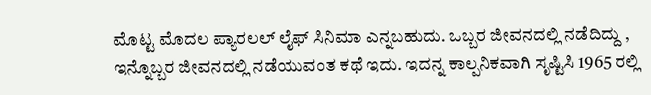ಮೊಟ್ಟ ಮೊದಲ ಪ್ಯಾರಲಲ್‌ ಲೈಫ್ ಸಿನಿಮಾ ಎನ್ನಬಹುದು. ಒಬ್ಬರ ಜೀವನದಲ್ಲಿ ನಡೆದಿದ್ದು , ಇನ್ನೊಬ್ಬರ ಜೀವನದಲ್ಲಿ ನಡೆಯುವಂತ ಕಥೆ ಇದು. ಇದನ್ನ ಕಾಲ್ಪನಿಕವಾಗಿ ಸೃಷ್ಟಿಸಿ 1965 ರಲ್ಲಿ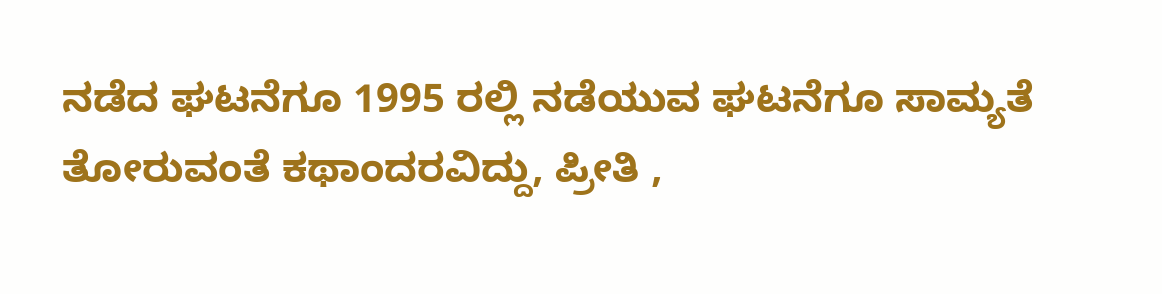ನಡೆದ ಘಟನೆಗೂ 1995 ರಲ್ಲಿ ನಡೆಯುವ ಘಟನೆಗೂ ಸಾಮ್ಯತೆ ತೋರುವಂತೆ ಕಥಾಂದರವಿದ್ದು, ಪ್ರೀತಿ ,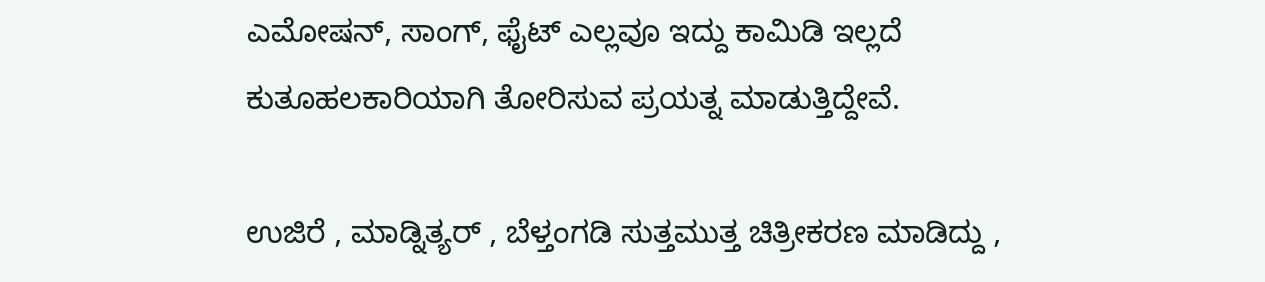ಎಮೋಷನ್, ಸಾಂಗ್, ಫೈಟ್ ಎಲ್ಲವೂ ಇದ್ದು ಕಾಮಿಡಿ ಇಲ್ಲದೆ ಕುತೂಹಲಕಾರಿಯಾಗಿ ತೋರಿಸುವ ಪ್ರಯತ್ನ ಮಾಡುತ್ತಿದ್ದೇವೆ.

ಉಜಿರೆ , ಮಾಡ್ನಿತ್ಯರ್ , ಬೆಳ್ತಂಗಡಿ ಸುತ್ತಮುತ್ತ ಚಿತ್ರೀಕರಣ ಮಾಡಿದ್ದು ,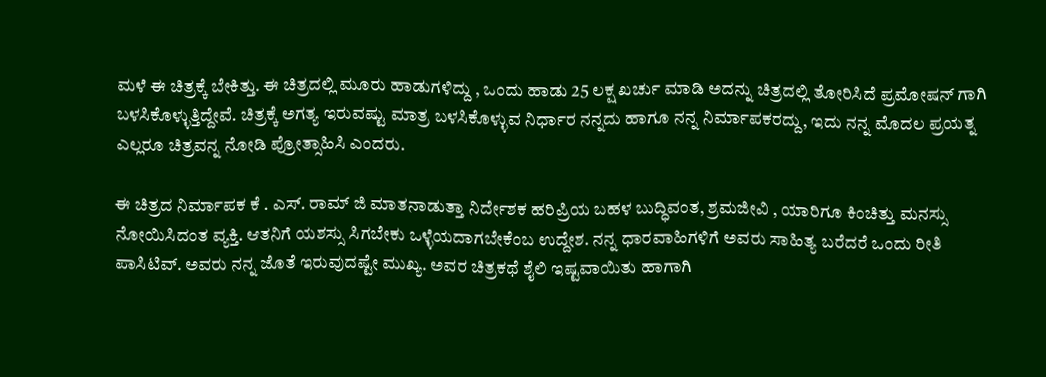ಮಳೆ ಈ ಚಿತ್ರಕ್ಕೆ ಬೇಕಿತ್ತು. ಈ ಚಿತ್ರದಲ್ಲಿ ಮೂರು ಹಾಡುಗಳಿದ್ದು , ಒಂದು ಹಾಡು 25 ಲಕ್ಷ ಖರ್ಚು ಮಾಡಿ ಅದನ್ನು ಚಿತ್ರದಲ್ಲಿ ತೋರಿಸಿದೆ ಪ್ರಮೋಷನ್ ಗಾಗಿ ಬಳಸಿಕೊಳ್ಳುತ್ತಿದ್ದೇವೆ. ಚಿತ್ರಕ್ಕೆ ಅಗತ್ಯ ಇರುವಷ್ಟು ಮಾತ್ರ ಬಳಸಿಕೊಳ್ಳುವ ನಿರ್ಧಾರ ನನ್ನದು ಹಾಗೂ ನನ್ನ ನಿರ್ಮಾಪಕರದ್ದು, ಇದು ನನ್ನ ಮೊದಲ ಪ್ರಯತ್ನ ಎಲ್ಲರೂ ಚಿತ್ರವನ್ನ ನೋಡಿ ಪ್ರೋತ್ಸಾಹಿಸಿ ಎಂದರು.

ಈ ಚಿತ್ರದ ನಿರ್ಮಾಪಕ ಕೆ . ಎಸ್. ರಾಮ್ ಜಿ ಮಾತನಾಡುತ್ತಾ ನಿರ್ದೇಶಕ ಹರಿಪ್ರಿಯ ಬಹಳ ಬುದ್ಧಿವಂತ, ಶ್ರಮಜೀವಿ , ಯಾರಿಗೂ ಕಿಂಚಿತ್ತು ಮನಸ್ಸು ನೋಯಿಸಿದಂತ ವ್ಯಕ್ತಿ. ಆತನಿಗೆ ಯಶಸ್ಸು ಸಿಗಬೇಕು ಒಳ್ಳೆಯದಾಗಬೇಕೆಂಬ ಉದ್ದೇಶ. ನನ್ನ ಧಾರವಾಹಿಗಳಿಗೆ ಅವರು ಸಾಹಿತ್ಯ ಬರೆದರೆ ಒಂದು ರೀತಿ ಪಾಸಿಟಿವ್. ಅವರು ನನ್ನ ಜೊತೆ ಇರುವುದಷ್ಟೇ ಮುಖ್ಯ. ಅವರ ಚಿತ್ರಕಥೆ ಶೈಲಿ ಇಷ್ಟವಾಯಿತು ಹಾಗಾಗಿ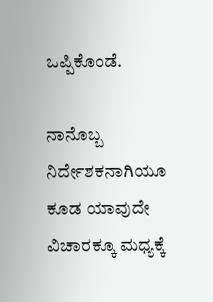ಒಪ್ಪಿಕೊಂಡೆ.

ನಾನೊಬ್ಬ ನಿರ್ದೇಶಕನಾಗಿಯೂ ಕೂಡ ಯಾವುದೇ ವಿಚಾರಕ್ಕೂ ಮಧ್ಯಕ್ಕೆ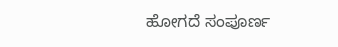ಹೋಗದೆ ಸಂಪೂರ್ಣ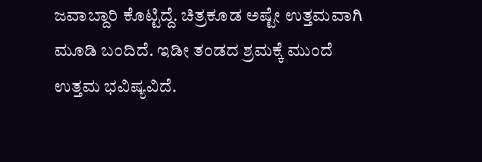ಜವಾಬ್ದಾರಿ ಕೊಟ್ಟಿದ್ದೆ. ಚಿತ್ರಕೂಡ ಅಷ್ಟೇ ಉತ್ತಮವಾಗಿ ಮೂಡಿ ಬಂದಿದೆ. ಇಡೀ ತಂಡದ ಶ್ರಮಕ್ಕೆ ಮುಂದೆ ಉತ್ತಮ ಭವಿಷ್ಯವಿದೆ.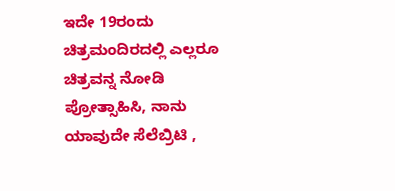ಇದೇ 19ರಂದು ಚಿತ್ರಮಂದಿರದಲ್ಲಿ ಎಲ್ಲರೂ ಚಿತ್ರವನ್ನ ನೋಡಿ ಪ್ರೋತ್ಸಾಹಿಸಿ, ನಾನು ಯಾವುದೇ ಸೆಲೆಬ್ರಿಟಿ ,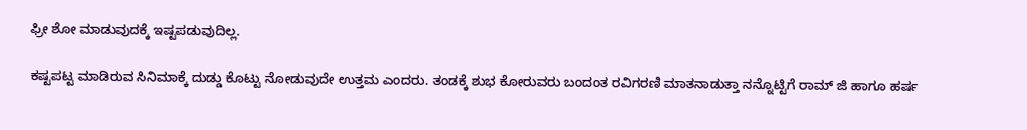ಫ್ರೀ ಶೋ ಮಾಡುವುದಕ್ಕೆ ಇಷ್ಟಪಡುವುದಿಲ್ಲ.

ಕಷ್ಟಪಟ್ಟ ಮಾಡಿರುವ ಸಿನಿಮಾಕ್ಕೆ ದುಡ್ಡು ಕೊಟ್ಟು ನೋಡುವುದೇ ಉತ್ತಮ ಎಂದರು. ತಂಡಕ್ಕೆ ಶುಭ ಕೋರುವರು ಬಂದಂತ ರವಿಗರಣಿ ಮಾತನಾಡುತ್ತಾ ನನ್ನೊಟ್ಟಿಗೆ ರಾಮ್ ಜಿ ಹಾಗೂ ಹರ್ಷ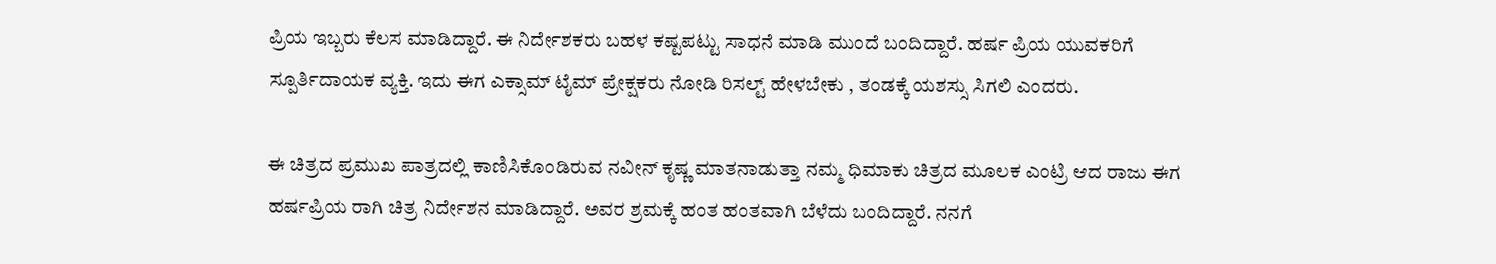ಪ್ರಿಯ ಇಬ್ಬರು ಕೆಲಸ ಮಾಡಿದ್ದಾರೆ. ಈ ನಿರ್ದೇಶಕರು ಬಹಳ ಕಷ್ಟಪಟ್ಟು ಸಾಧನೆ ಮಾಡಿ ಮುಂದೆ ಬಂದಿದ್ದಾರೆ. ಹರ್ಷ ಪ್ರಿಯ ಯುವಕರಿಗೆ ಸ್ಪೂರ್ತಿದಾಯಕ ವ್ಯಕ್ತಿ. ಇದು ಈಗ ಎಕ್ಸಾಮ್ ಟೈಮ್ ಪ್ರೇಕ್ಷಕರು ನೋಡಿ ರಿಸಲ್ಟ್ ಹೇಳಬೇಕು , ತಂಡಕ್ಕೆ ಯಶಸ್ಸು ಸಿಗಲಿ ಎಂದರು.

ಈ ಚಿತ್ರದ ಪ್ರಮುಖ ಪಾತ್ರದಲ್ಲಿ ಕಾಣಿಸಿಕೊಂಡಿರುವ ನವೀನ್ ಕೃಷ್ಣ ಮಾತನಾಡುತ್ತಾ ನಮ್ಮ ಧಿಮಾಕು ಚಿತ್ರದ ಮೂಲಕ ಎಂಟ್ರಿ ಆದ ರಾಜು ಈಗ ಹರ್ಷಪ್ರಿಯ ರಾಗಿ ಚಿತ್ರ ನಿರ್ದೇಶನ ಮಾಡಿದ್ದಾರೆ. ಅವರ ಶ್ರಮಕ್ಕೆ ಹಂತ ಹಂತವಾಗಿ ಬೆಳೆದು ಬಂದಿದ್ದಾರೆ. ನನಗೆ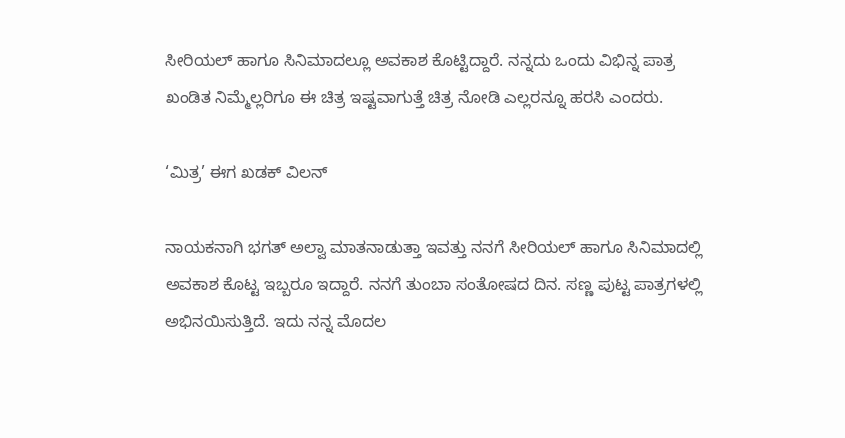ಸೀರಿಯಲ್ ಹಾಗೂ ಸಿನಿಮಾದಲ್ಲೂ ಅವಕಾಶ ಕೊಟ್ಟಿದ್ದಾರೆ. ನನ್ನದು ಒಂದು ವಿಭಿನ್ನ ಪಾತ್ರ ಖಂಡಿತ ನಿಮ್ಮೆಲ್ಲರಿಗೂ ಈ ಚಿತ್ರ ಇಷ್ಟವಾಗುತ್ತೆ ಚಿತ್ರ ನೋಡಿ ಎಲ್ಲರನ್ನೂ ಹರಸಿ ಎಂದರು.

‘ಮಿತ್ರ’ ಈಗ ಖಡಕ್ ವಿಲನ್

ನಾಯಕನಾಗಿ ಭಗತ್ ಅಲ್ವಾ ಮಾತನಾಡುತ್ತಾ ಇವತ್ತು ನನಗೆ ಸೀರಿಯಲ್ ಹಾಗೂ ಸಿನಿಮಾದಲ್ಲಿ ಅವಕಾಶ ಕೊಟ್ಟ ಇಬ್ಬರೂ ಇದ್ದಾರೆ. ನನಗೆ ತುಂಬಾ ಸಂತೋಷದ ದಿನ. ಸಣ್ಣ ಪುಟ್ಟ ಪಾತ್ರಗಳಲ್ಲಿ ಅಭಿನಯಿಸುತ್ತಿದೆ. ಇದು ನನ್ನ ಮೊದಲ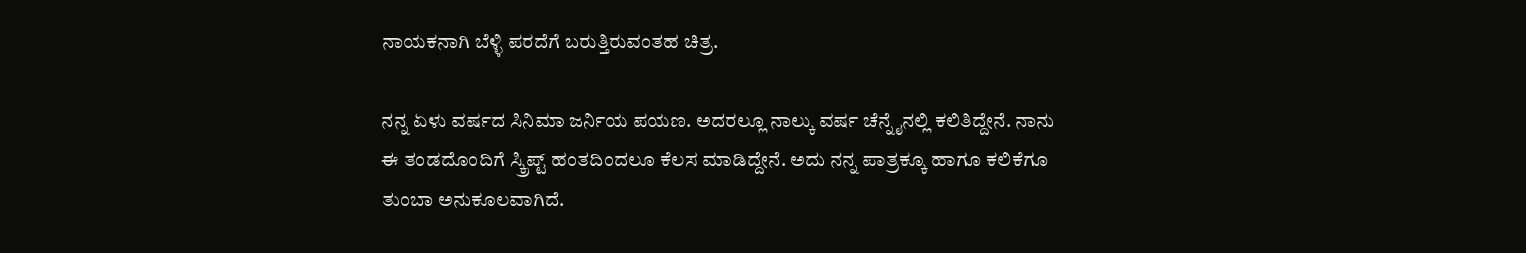ನಾಯಕನಾಗಿ ಬೆಳ್ಳಿ ಪರದೆಗೆ ಬರುತ್ತಿರುವಂತಹ ಚಿತ್ರ.

ನನ್ನ ಏಳು ವರ್ಷದ ಸಿನಿಮಾ ಜರ್ನಿಯ ಪಯಣ. ಅದರಲ್ಲೂ ನಾಲ್ಕು ವರ್ಷ ಚೆನ್ನೈನಲ್ಲಿ ಕಲಿತಿದ್ದೇನೆ. ನಾನು ಈ ತಂಡದೊಂದಿಗೆ ಸ್ಕ್ರಿಪ್ಟ್ ಹಂತದಿಂದಲೂ ಕೆಲಸ ಮಾಡಿದ್ದೇನೆ. ಅದು ನನ್ನ ಪಾತ್ರಕ್ಕೂ ಹಾಗೂ ಕಲಿಕೆಗೂ ತುಂಬಾ ಅನುಕೂಲವಾಗಿದೆ.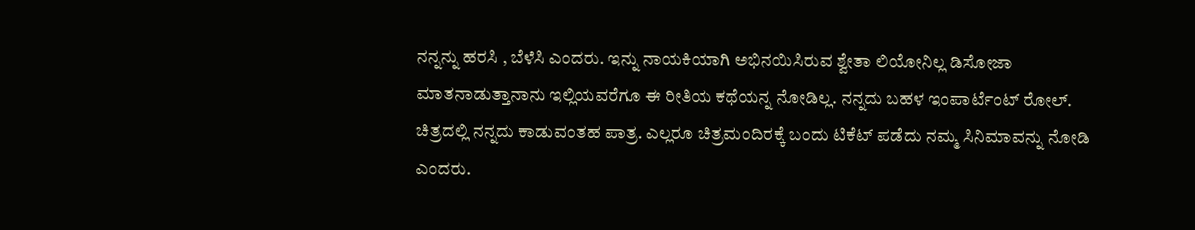ನನ್ನನ್ನು ಹರಸಿ , ಬೆಳೆಸಿ ಎಂದರು. ಇನ್ನು ನಾಯಕಿಯಾಗಿ ಅಭಿನಯಿಸಿರುವ ಶ್ವೇತಾ ಲಿಯೋನಿಲ್ಲ ಡಿಸೋಜಾ ಮಾತನಾಡುತ್ತಾನಾನು ಇಲ್ಲಿಯವರೆಗೂ ಈ ರೀತಿಯ ಕಥೆಯನ್ನ ನೋಡಿಲ್ಲ. ನನ್ನದು ಬಹಳ ಇಂಪಾರ್ಟೆಂಟ್ ರೋಲ್. ಚಿತ್ರದಲ್ಲಿ ನನ್ನದು ಕಾಡುವಂತಹ ಪಾತ್ರ. ಎಲ್ಲರೂ ಚಿತ್ರಮಂದಿರಕ್ಕೆ ಬಂದು ಟಿಕೆಟ್ ಪಡೆದು ನಮ್ಮ ಸಿನಿಮಾವನ್ನು ನೋಡಿ ಎಂದರು.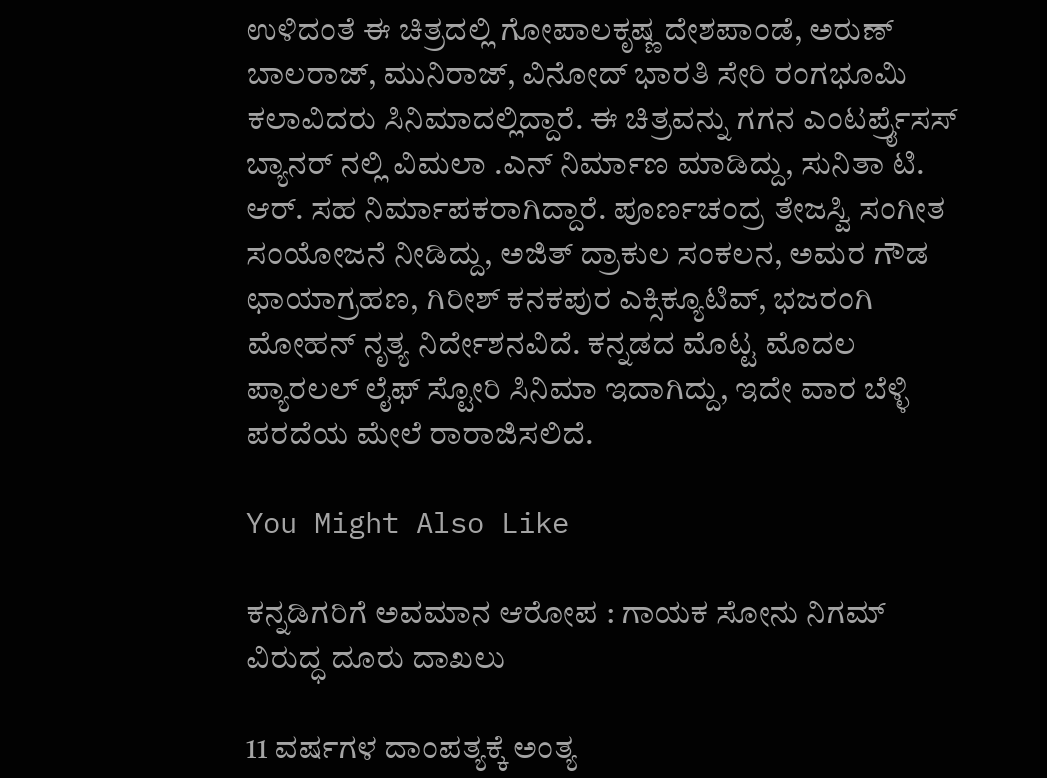ಉಳಿದಂತೆ ಈ ಚಿತ್ರದಲ್ಲಿ ಗೋಪಾಲಕೃಷ್ಣ ದೇಶಪಾಂಡೆ, ಅರುಣ್ ಬಾಲರಾಜ್, ಮುನಿರಾಜ್, ವಿನೋದ್ ಭಾರತಿ ಸೇರಿ ರಂಗಭೂಮಿ ಕಲಾವಿದರು ಸಿನಿಮಾದಲ್ಲಿದ್ದಾರೆ. ಈ ಚಿತ್ರವನ್ನು ಗಗನ ಎಂಟರ್ಪ್ರೈಸಸ್ ಬ್ಯಾನರ್ ನಲ್ಲಿ ವಿಮಲಾ .ಎನ್ ನಿರ್ಮಾಣ ಮಾಡಿದ್ದು, ಸುನಿತಾ ಟಿ. ಆರ್. ಸಹ ನಿರ್ಮಾಪಕರಾಗಿದ್ದಾರೆ. ಪೂರ್ಣಚಂದ್ರ ತೇಜಸ್ವಿ ಸಂಗೀತ ಸಂಯೋಜನೆ ನೀಡಿದ್ದು, ಅಜಿತ್ ದ್ರಾಕುಲ ಸಂಕಲನ, ಅಮರ ಗೌಡ ಛಾಯಾಗ್ರಹಣ, ಗಿರೀಶ್ ಕನಕಪುರ ಎಕ್ಸಿಕ್ಯೂಟಿವ್, ಭಜರಂಗಿ ಮೋಹನ್ ನೃತ್ಯ ನಿರ್ದೇಶನವಿದೆ. ಕನ್ನಡದ ಮೊಟ್ಟ ಮೊದಲ ಪ್ಯಾರಲಲ್ ಲೈಫ್ ಸ್ಟೋರಿ ಸಿನಿಮಾ ಇದಾಗಿದ್ದು, ಇದೇ ವಾರ ಬೆಳ್ಳಿ ಪರದೆಯ ಮೇಲೆ ರಾರಾಜಿಸಲಿದೆ.

You Might Also Like

ಕನ್ನಡಿಗರಿಗೆ ಅವಮಾನ ಆರೋಪ : ಗಾಯಕ ಸೋನು ನಿಗಮ್ ವಿರುದ್ಧ ದೂರು ದಾಖಲು

11 ವರ್ಷಗಳ ದಾಂಪತ್ಯಕ್ಕೆ ಅಂತ್ಯ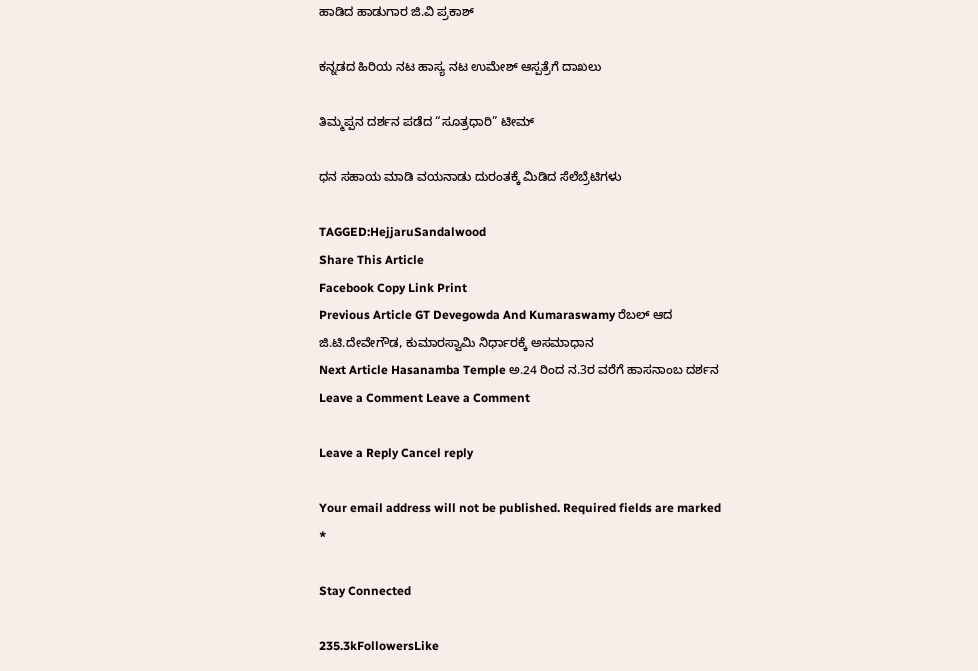ಹಾಡಿದ ಹಾಡುಗಾರ ಜಿ.ವಿ ಪ್ರಕಾಶ್

ಕನ್ನಡದ ಹಿರಿಯ ನಟ ಹಾಸ್ಯ ನಟ ಉಮೇಶ್‌ ಆಸ್ಪತ್ರೆಗೆ ದಾಖಲು

ತಿಮ್ಮಪ್ಪನ ದರ್ಶನ ಪಡೆದ “ಸೂತ್ರಧಾರಿ” ಟೀಮ್

ಧನ ಸಹಾಯ ಮಾಡಿ ವಯನಾಡು ದುರಂತಕ್ಕೆ ಮಿಡಿದ ಸೆಲೆಬ್ರೆಟಿಗಳು

TAGGED:HejjaruSandalwood
Share This Article
Facebook Copy Link Print
Previous Article GT Devegowda And Kumaraswamy ರೆಬಲ್ ಆದ ಜಿ.ಟಿ.ದೇವೇಗೌಡ, ಕುಮಾರಸ್ವಾಮಿ ನಿರ್ಧಾರಕ್ಕೆ ಅಸಮಾಧಾನ
Next Article Hasanamba Temple ಅ.24 ರಿಂದ ನ.3ರ ವರೆಗೆ ಹಾಸನಾಂಬ ದರ್ಶನ
Leave a Comment Leave a Comment

Leave a Reply Cancel reply

Your email address will not be published. Required fields are marked *

Stay Connected

235.3kFollowersLike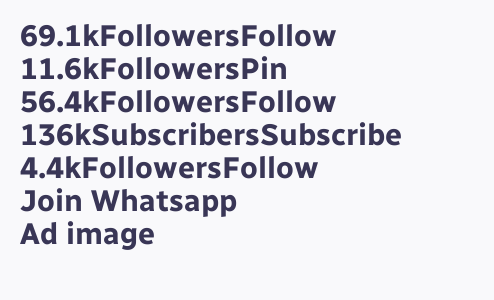69.1kFollowersFollow
11.6kFollowersPin
56.4kFollowersFollow
136kSubscribersSubscribe
4.4kFollowersFollow
Join Whatsapp
Ad image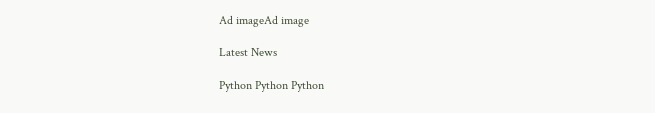Ad imageAd image

Latest News

Python Python Python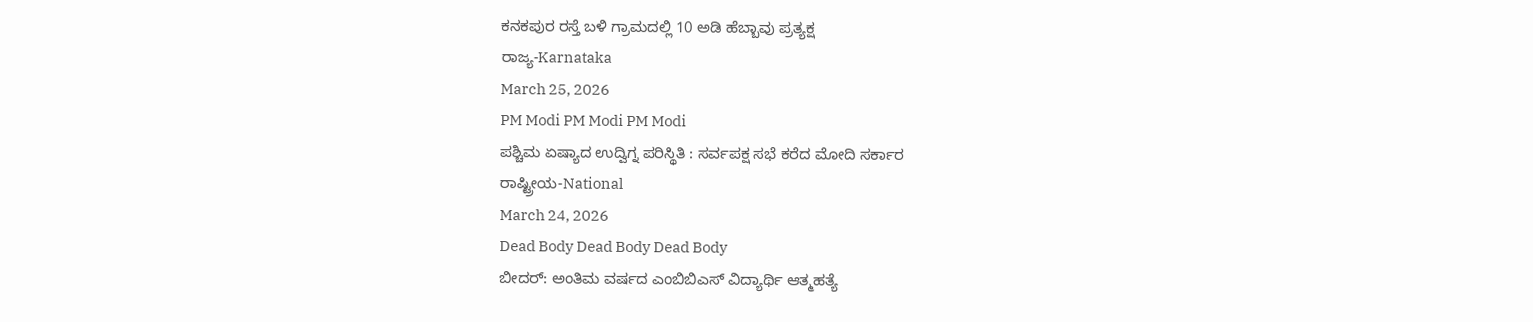ಕನಕಪುರ ರಸ್ತೆ ಬಳಿ ಗ್ರಾಮದಲ್ಲಿ 10 ಅಡಿ ಹೆಬ್ಬಾವು ಪ್ರತ್ಯಕ್ಷ
ರಾಜ್ಯ-Karnataka
March 25, 2026
PM Modi PM Modi PM Modi
ಪಶ್ಚಿಮ ಏಷ್ಯಾದ ಉದ್ವಿಗ್ನ ಪರಿಸ್ಥಿತಿ : ಸರ್ವಪಕ್ಷ ಸಭೆ ಕರೆದ ಮೋದಿ ಸರ್ಕಾರ
ರಾಷ್ಟ್ರೀಯ-National
March 24, 2026
Dead Body Dead Body Dead Body
ಬೀದರ್: ಅಂತಿಮ ವರ್ಷದ ಎಂಬಿಬಿಎಸ್ ವಿದ್ಯಾರ್ಥಿ ಆತ್ಮಹತ್ಯೆ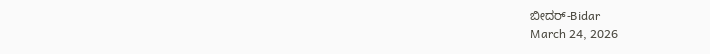ಬೀದರ್-Bidar
March 24, 2026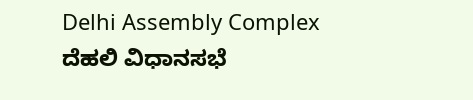Delhi Assembly Complex
ದೆಹಲಿ ವಿಧಾನಸಭೆ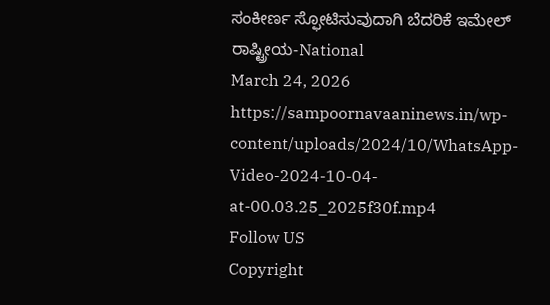ಸಂಕೀರ್ಣ ಸ್ಫೋಟಿಸುವುದಾಗಿ ಬೆದರಿಕೆ ಇಮೇಲ್
ರಾಷ್ಟ್ರೀಯ-National
March 24, 2026
https://sampoornavaaninews.in/wp-content/uploads/2024/10/WhatsApp-Video-2024-10-04-at-00.03.25_2025f30f.mp4
Follow US
Copyright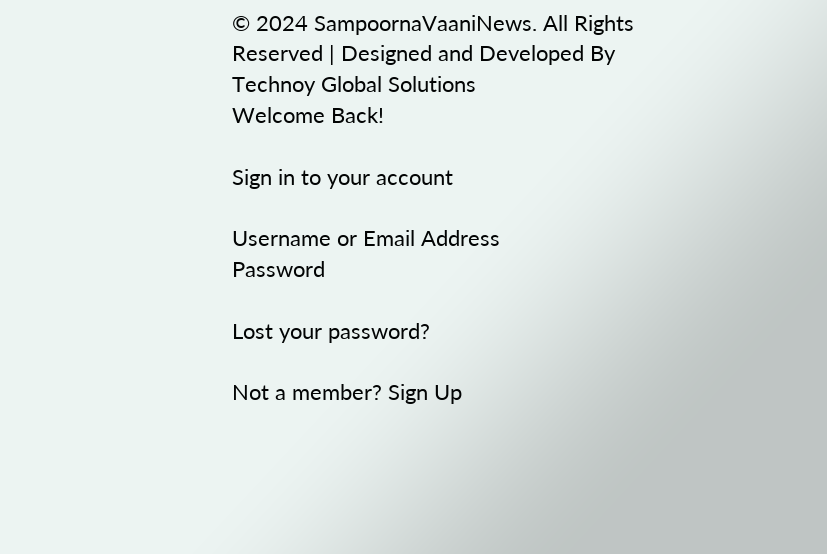© 2024 SampoornaVaaniNews. All Rights Reserved | Designed and Developed By Technoy Global Solutions
Welcome Back!

Sign in to your account

Username or Email Address
Password

Lost your password?

Not a member? Sign Up